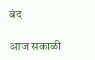बंद

आज सकाळी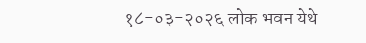१८-०३-२०२६ लोक भवन येथे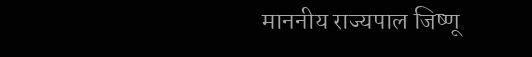माननीय राज्यपाल जिष्णू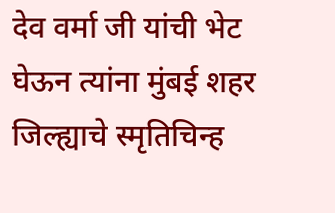देव वर्मा जी यांची भेट घेऊन त्यांना मुंबई शहर जिल्ह्याचे स्मृतिचिन्ह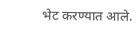भेट करण्यात आले.